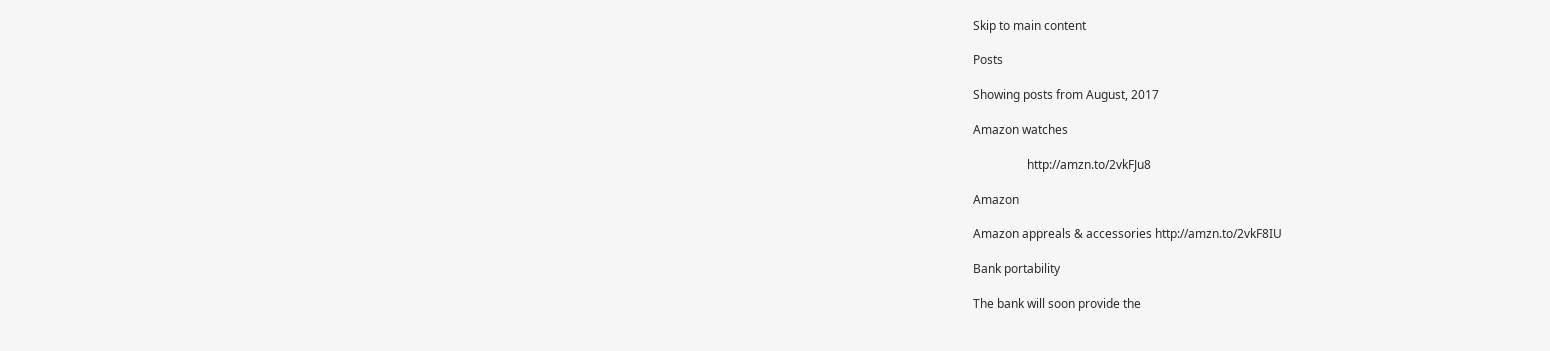Skip to main content

Posts

Showing posts from August, 2017

Amazon watches

                  http://amzn.to/2vkFJu8

Amazon

Amazon appreals & accessories http://amzn.to/2vkF8IU

Bank portability

The bank will soon provide the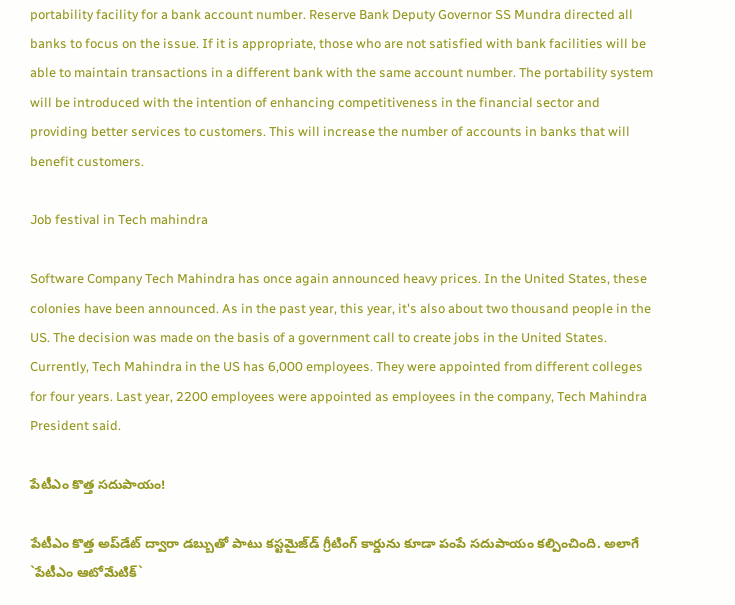portability facility for a bank account number. Reserve Bank Deputy Governor SS Mundra directed all banks to focus on the issue. If it is appropriate, those who are not satisfied with bank facilities will be able to maintain transactions in a different bank with the same account number. The portability system will be introduced with the intention of enhancing competitiveness in the financial sector and providing better services to customers. This will increase the number of accounts in banks that will benefit customers.

Job festival in Tech mahindra

Software Company Tech Mahindra has once again announced heavy prices. In the United States, these colonies have been announced. As in the past year, this year, it's also about two thousand people in the US. The decision was made on the basis of a government call to create jobs in the United States. Currently, Tech Mahindra in the US has 6,000 employees. They were appointed from different colleges for four years. Last year, 2200 employees were appointed as employees in the company, Tech Mahindra President said.

పేటీఎం కొత్త స‌దుపాయం!

పేటీఎం కొత్త అప్‌డేట్ ద్వారా డ‌బ్బుతో పాటు క‌స్ట‌మైజ్‌డ్ గ్రీటింగ్ కార్డును కూడా పంపే స‌దుపాయం క‌ల్పించింది. అలాగే `పేటీఎం ఆటోమేటిక్‌`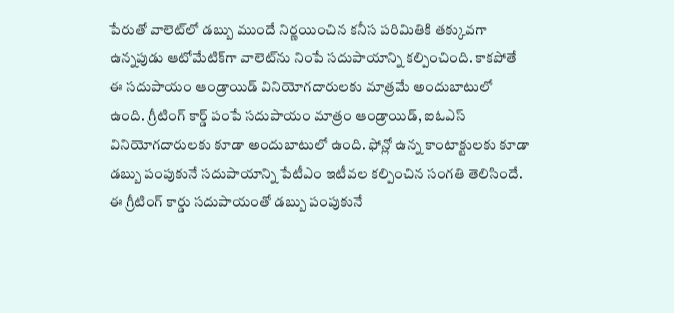పేరుతో వాలెట్‌లో డ‌బ్బు ముందే నిర్ణ‌యించిన‌ క‌నీస ప‌రిమితికి త‌క్కువ‌గా ఉన్న‌పుడు ఆటోమేటిక్‌గా వాలెట్‌ను నింపే స‌దుపాయాన్ని క‌ల్పించింది. కాక‌పోతే ఈ స‌దుపాయం ఆండ్రాయిడ్ వినియోగ‌దారుల‌కు మాత్ర‌మే అందుబాటులో ఉంది. గ్రీటింగ్ కార్డ్ పంపే స‌దుపాయం మాత్రం ఆండ్రాయిడ్‌, ఐఓఎస్ వినియోగ‌దారుల‌కు కూడా అందుబాటులో ఉంది. ఫోన్లో ఉన్న కాంటాక్టుల‌కు కూడా డ‌బ్బు పంపుకునే సదుపాయాన్ని పేటీఎం ఇటీవ‌ల క‌ల్పించిన సంగ‌తి తెలిసిందే. ఈ గ్రీటింగ్ కార్డు స‌దుపాయంతో డ‌బ్బు పంపుకునే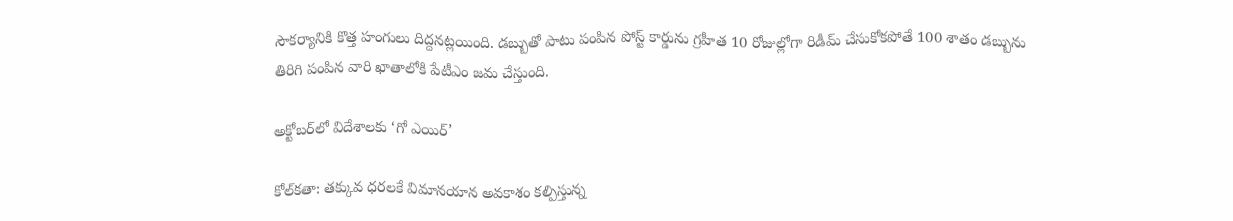సౌక‌ర్యానికి కొత్త హంగులు దిద్ద‌న‌ట్ల‌యింది. డ‌బ్బుతో పాటు పంపిన పోస్ట్ కార్డును గ్ర‌హీత 10 రోజుల్లోగా రిడీమ్ చేసుకోక‌పోతే 100 శాతం డబ్బును తిరిగి పంపిన వారి ఖాతాలోకి పేటీఎం జ‌మ చేస్తుంది.

అక్టోబర్‌లో విదేశాలకు ‘గో ఎయిర్‌’

కోల్‌కతా: తక్కువ ధరలకే విమానయాన అవకాశం కల్పిస్తున్న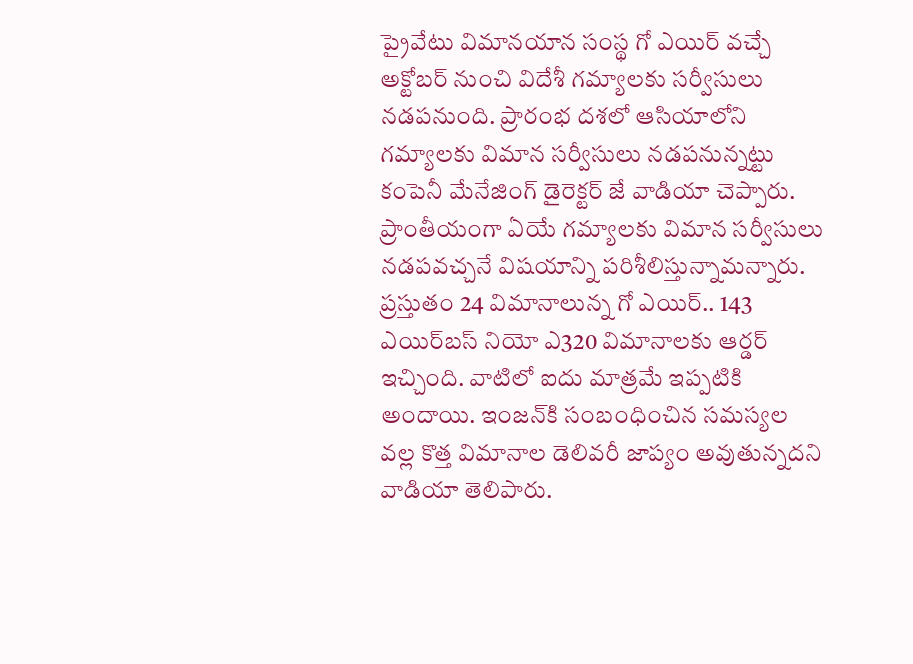ప్రైవేటు విమానయాన సంస్థ గో ఎయిర్‌ వచ్చే అక్టోబర్‌ నుంచి విదేశీ గమ్యాలకు సర్వీసులు నడపనుంది. ప్రారంభ దశలో ఆసియాలోని గమ్యాలకు విమాన సర్వీసులు నడపనున్నట్టు కంపెనీ మేనేజింగ్‌ డైరెక్టర్‌ జే వాడియా చెప్పారు. ప్రాంతీయంగా ఏయే గమ్యాలకు విమాన సర్వీసులు నడపవచ్చనే విషయాన్ని పరిశీలిస్తున్నామన్నారు. ప్రస్తుతం 24 విమానాలున్న గో ఎయిర్‌.. 143 ఎయిర్‌బస్‌ నియో ఎ320 విమానాలకు ఆర్డర్‌ ఇచ్చింది. వాటిలో ఐదు మాత్రమే ఇప్పటికి అందాయి. ఇంజన్‌కి సంబంధించిన సమస్యల వల్ల కొత్త విమానాల డెలివరీ జాప్యం అవుతున్నదని వాడియా తెలిపారు.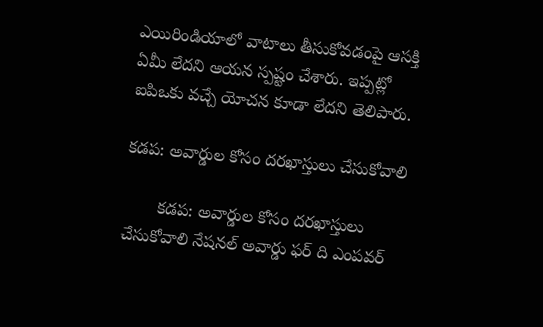ఎయిరిండియాలో వాటాలు తీసుకోవడంపై ఆసక్తి ఏమీ లేదని ఆయన స్పష్టం చేశారు. ఇప్పట్లో ఐపిఒకు వచ్చే యోచన కూడా లేదని తెలిపారు.

కడప: అవార్డుల కోసం దరఖాస్తులు చేసుకోవాలి

       కడప: అవార్డుల కోసం దరఖాస్తులు చేసుకోవాలి నేషనల్‌ అవార్డు ఫర్‌ ది ఎంపవర్‌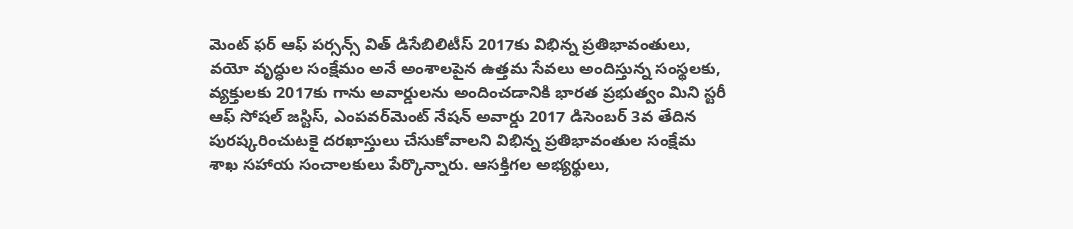మెంట్‌ ఫర్‌ ఆఫ్‌ పర్సన్స్‌ విత్‌ డిసేబిలిటీస్‌ 2017కు విభిన్న ప్రతిభావంతులు, వయో వృద్ధుల సంక్షేమం అనే అంశాలపైన ఉత్తమ సేవలు అందిస్తున్న సంస్థలకు, వ్యక్తులకు 2017కు గాను అవార్డులను అందించడానికి భారత ప్రభుత్వం మిని స్టరీ ఆఫ్‌ సోషల్‌ జస్టిస్‌, ఎంపవర్‌మెంట్‌ నేషన్‌ అవార్డు 2017 డిసెంబర్‌ 3వ తేదిన పురష్కరించుటకై దరఖాస్తులు చేసుకోవాలని విభిన్న ప్రతిభావంతుల సంక్షేమ శాఖ సహాయ సంచాలకులు పేర్కొన్నారు. ఆసక్తిగల అభ్యర్థులు,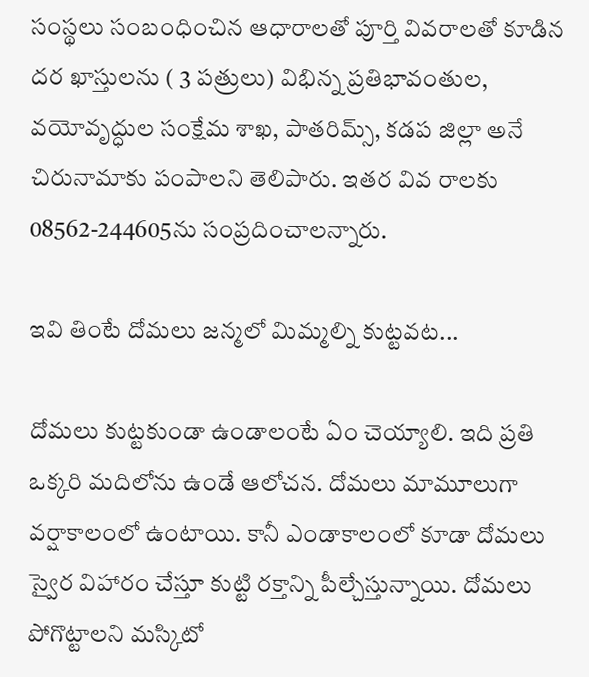సంస్థలు సంబంధించిన ఆధారాలతో పూర్తి వివరాలతో కూడిన దర ఖాస్తులను ( 3 పత్రులు) విభిన్న ప్రతిభావంతుల, వయోవృద్ధుల సంక్షేమ శాఖ, పాతరిమ్స్‌, కడప జిల్లా అనే చిరునామాకు పంపాలని తెలిపారు. ఇతర వివ రాలకు 08562-244605ను సంప్రదించాలన్నారు.

ఇవి తింటే దోమలు జన్మలో మిమ్మల్ని కుట్టవట...

దోమలు కుట్టకుండా ఉండాలంటే ఏం చెయ్యాలి. ఇది ప్రతి ఒక్కరి మదిలోను ఉండే ఆలోచన. దోమలు మామూలుగా వర్షాకాలంలో ఉంటాయి. కానీ ఎండాకాలంలో కూడా దోమలు స్వైర విహారం చేస్తూ కుట్టి రక్తాన్ని పీల్చేస్తున్నాయి. దోమలు పోగొట్టాలని మస్కిటో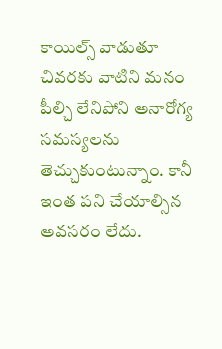కాయిల్స్ వాడుతూ చివరకు వాటిని మనం పీల్చి లేనిపోని అనారోగ్య సమస్యలను తెచ్చుకుంటున్నాం. కానీ ఇంత పని చేయాల్సిన అవసరం లేదు.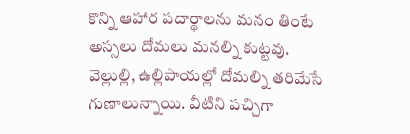కొన్ని ఆహార పదార్థాలను మనం తింటే అస్సలు దోమలు మనల్ని కుట్టవు. వెల్లుల్లి, ఉల్లిపాయల్లో దోమల్ని తరిమేసే గుణాలున్నాయి. వీటిని పచ్చిగా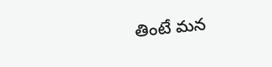తింటే మన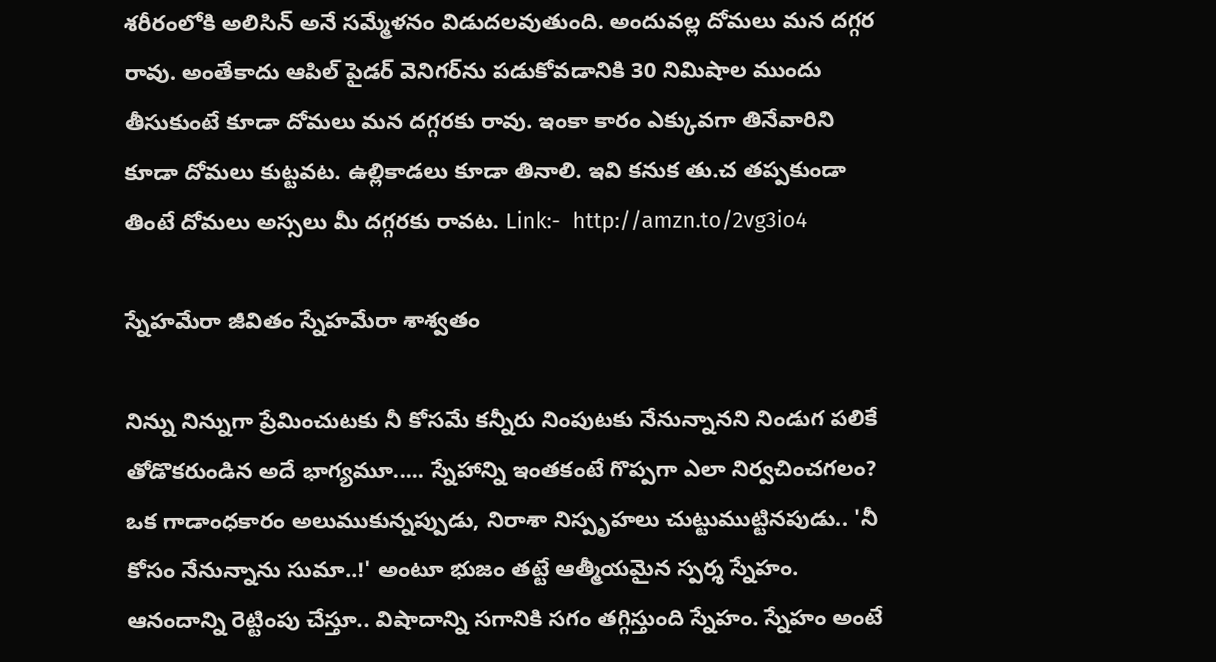శరీరంలోకి అలిసిన్ అనే సమ్మేళనం విడుదలవుతుంది. అందువల్ల దోమలు మన దగ్గర రావు. అంతేకాదు ఆపిల్ పైడర్ వెనిగర్‌ను పడుకోవడానికి 30 నిమిషాల ముందు తీసుకుంటే కూడా దోమలు మన దగ్గరకు రావు. ఇంకా కారం ఎక్కువగా తినేవారిని కూడా దోమలు కుట్టవట. ఉల్లికాడలు కూడా తినాలి. ఇవి కనుక తు.చ తప్పకుండా తింటే దోమలు అస్సలు మీ దగ్గరకు రావట. Link:-  http://amzn.to/2vg3io4

స్నేహ‌మేరా జీవితం స్నేహ‌మేరా శాశ్వ‌తం

నిన్ను నిన్నుగా ప్రేమించుటకు నీ కోసమే కన్నీరు నింపుటకు నేనున్నానని నిండుగ పలికే తోడొకరుండిన అదే భాగ్యమూ..... స్నేహాన్ని ఇంతకంటే గొప్పగా ఎలా నిర్వచించగలం? ఒక గాడాంధకారం అలుముకున్నప్పుడు, నిరాశా నిస్పృహలు చుట్టుముట్టినపుడు.. 'నీ కోసం నేనున్నాను సుమా..!' అంటూ భుజం తట్టే ఆత్మీయమైన స్పర్శ స్నేహం. ఆనందాన్ని రెట్టింపు చేస్తూ.. విషాదాన్ని సగానికి సగం తగ్గిస్తుంది స్నేహం. స్నేహం అంటే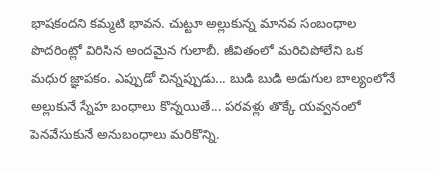భాషకందని కమ్మటి భావన. చుట్టూ అల్లుకున్న మానవ సంబంధాల పొదరింట్లో విరిసిన అందమైన గులాబీ. జీవితంలో మరిచిపోలేని ఒక మధుర జ్ఞాపకం. ఎప్పుడో చిన్నప్పుడు... బుడి బుడి అడుగుల బాల్యంలోనే అల్లుకునే స్నేహ బంధాలు కొన్నయితే... పరవళ్లు తొక్కే యవ్వనంలో పెనవేసుకునే అనుబంధాలు మరికొన్ని.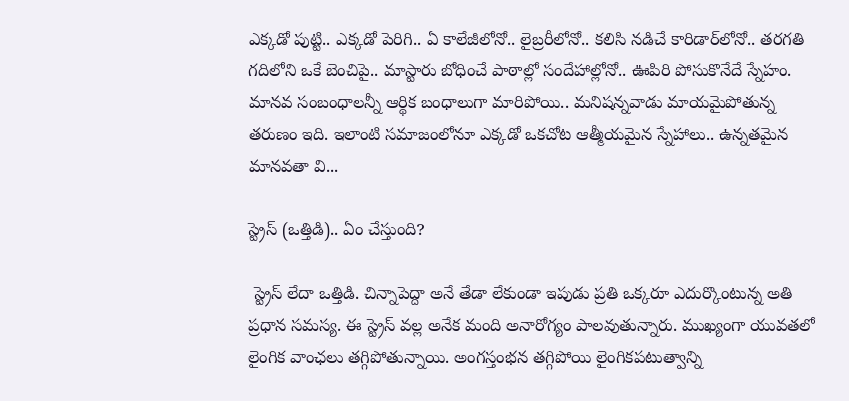ఎక్కడో పుట్టి.. ఎక్కడో పెరిగి.. ఏ కాలేజీలోనో.. లైబ్రరీలోనో.. కలిసి నడిచే కారిడార్‌లోనో.. తరగతి గదిలోని ఒకే బెంచిపై.. మాస్టారు బోధించే పాఠాల్లో సందేహాల్లోనో.. ఊపిరి పోసుకొనేదే స్నేహం. మానవ సంబంధాలన్నీ ఆర్థిక బంధాలుగా మారిపోయి.. మనిషన్నవాడు మాయమైపోతున్న తరుణం ఇది. ఇలాంటి సమాజంలోనూ ఎక్కడో ఒకచోట ఆత్మీయమైన స్నేహాలు.. ఉన్నతమైన మానవతా వి...

స్ట్రెస్ (ఒత్తిడి).. ఏం చేస్తుంది?

 స్ట్రెస్ లేదా ఒత్తిడి. చిన్నాపెద్దా అనే తేడా లేకుండా ఇపుడు ప్రతి ఒక్కరూ ఎదుర్కొంటున్న అతి ప్రధాన సమస్య. ఈ స్ట్రెస్ వల్ల అనేక మంది అనారోగ్యం పాలవుతున్నారు. ముఖ్యంగా యువతలో లైంగిక వాంఛలు తగ్గిపోతున్నాయి. అంగస్తంభన తగ్గిపోయి లైంగికపటుత్వాన్ని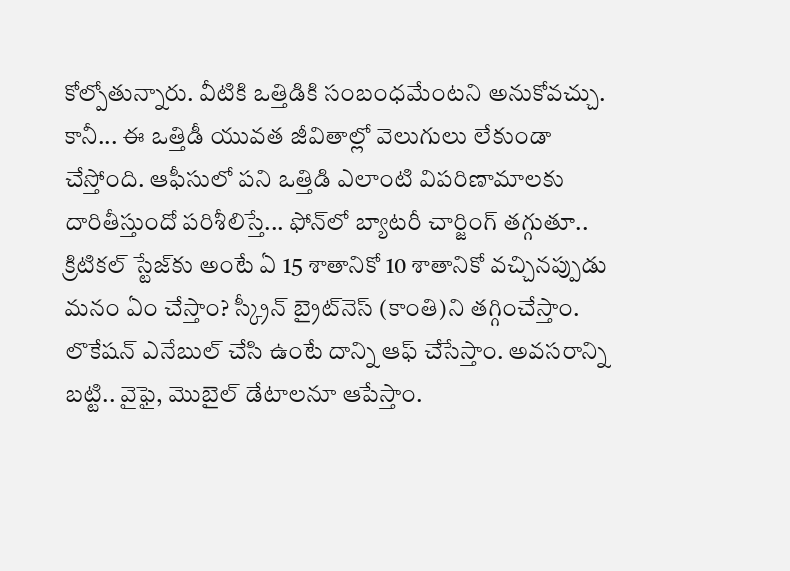కోల్పోతున్నారు. వీటికి ఒత్తిడికి సంబంధమేంటని అనుకోవచ్చు. కానీ... ఈ ఒత్తిడీ యువత జీవితాల్లో వెలుగులు లేకుండా చేస్తోంది. ఆఫీసులో పని ఒత్తిడి ఎలాంటి విపరిణామాలకు దారితీస్తుందో పరిశీలిస్తే... ఫోన్‌లో బ్యాటరీ చార్జింగ్‌ తగ్గుతూ.. క్రిటికల్‌ స్టేజ్‌కు అంటే ఏ 15 శాతానికో 10 శాతానికో వచ్చినప్పుడు మనం ఏం చేస్తాం? స్క్రీన్‌ బ్రైట్‌నెస్‌ (కాంతి)ని తగ్గించేస్తాం. లొకేషన్‌ ఎనేబుల్‌ చేసి ఉంటే దాన్ని ఆఫ్‌ చేసేస్తాం. అవసరాన్ని బట్టి.. వైఫై, మొబైల్‌ డేటాలనూ ఆపేస్తాం.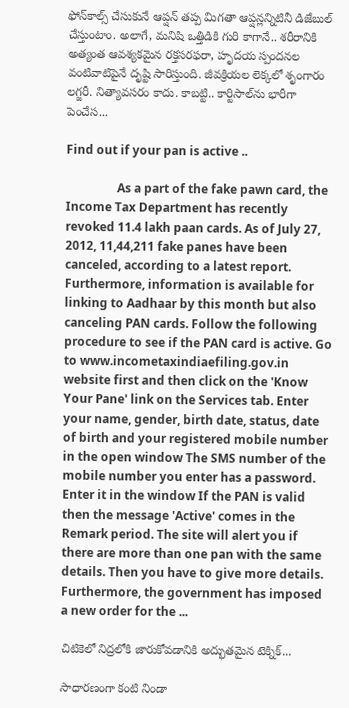ఫోన్‌కాల్స్‌ చేసుకునే ఆప్షన్‌ తప్ప మిగతా ఆప్షన్లన్నిటినీ డిజేబుల్‌ చేస్తుంటాం. అలాగే, మనిషి ఒత్తిడికి గురి కాగానే.. శరీరానికి అత్యంత ఆవశ్యకమైన రక్తసరఫరా, హృదయ స్పందనల వంటివాటిపైనే దృష్టి సారిస్తుంది. జీవక్రియల లెక్కలో శృంగారం లగ్జరీ. నిత్యావసరం కాదు. కాబట్టి.. కార్టిసాల్‌ను భారీగా పెంచేస...

Find out if your pan is active ..

                 As a part of the fake pawn card, the Income Tax Department has recently revoked 11.4 lakh paan cards. As of July 27, 2012, 11,44,211 fake panes have been canceled, according to a latest report. Furthermore, information is available for linking to Aadhaar by this month but also canceling PAN cards. Follow the following procedure to see if the PAN card is active. Go to www.incometaxindiaefiling.gov.in website first and then click on the 'Know Your Pane' link on the Services tab. Enter your name, gender, birth date, status, date of birth and your registered mobile number in the open window The SMS number of the mobile number you enter has a password. Enter it in the window If the PAN is valid then the message 'Active' comes in the Remark period. The site will alert you if there are more than one pan with the same details. Then you have to give more details. Furthermore, the government has imposed a new order for the ...

చిటికెలో నిద్రలోకి జారుకోవడానికి అద్భుతమైన టెక్నిక్...

సాధారణంగా కంటి నిండా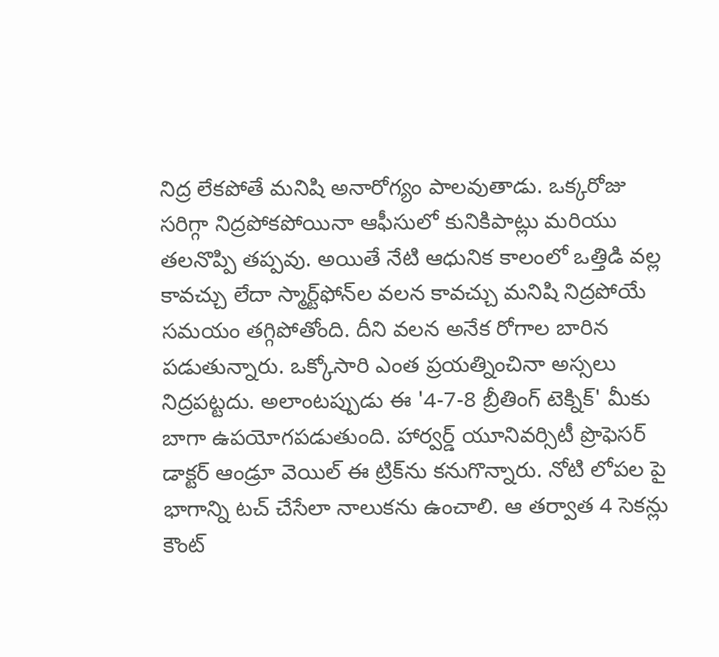నిద్ర లేకపోతే మనిషి అనారోగ్యం పాలవుతాడు. ఒక్కరోజు సరిగ్గా నిద్రపోకపోయినా ఆఫీసులో కునికిపాట్లు మరియు తలనొప్పి తప్పవు. అయితే నేటి ఆధునిక కాలంలో ఒత్తిడి వల్ల కావచ్చు లేదా స్మార్ట్‌ఫోన్‌ల వలన కావచ్చు మనిషి నిద్రపోయే సమయం తగ్గిపోతోంది. దీని వలన అనేక రోగాల బారిన పడుతున్నారు. ఒక్కోసారి ఎంత ప్రయత్నించినా అస్సలు నిద్రపట్టదు. అలాంటప్పుడు ఈ '4-7-8 బ్రీతింగ్ టెక్నిక్' మీకు బాగా ఉపయోగపడుతుంది. హార్వ‌ర్డ్ యూనివ‌ర్సిటీ ప్రొఫెస‌ర్ డాక్ట‌ర్ ఆండ్రూ వెయిల్ ఈ ట్రిక్‌ను క‌నుగొన్నారు. నోటి లోప‌ల పై భాగాన్ని ట‌చ్ చేసేలా నాలుక‌ను ఉంచాలి. ఆ తర్వాత 4 సెక‌న్లు కౌంట్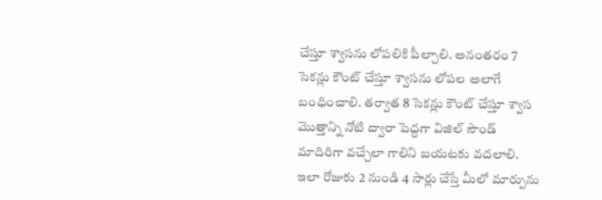చేస్తూ శ్వాస‌ను లోపలికి పీల్చాలి. అనంత‌రం 7 సెక‌న్లు కౌంట్ చేస్తూ శ్వాస‌ను లోప‌ల అలాగే బంధించాలి. త‌ర్వాత 8 సెకన్లు కౌంట్ చేస్తూ శ్వాస‌ మొత్తాన్ని నోటి ద్వారా పెద్ద‌గా విజిల్ సౌండ్ మాదిరిగా వ‌చ్చేలా గాలిని బ‌య‌ట‌కు వ‌ద‌లాలి. ఇలా రోజుకు 2 నుండి 4 సార్లు చేస్తే మీలో మార్పును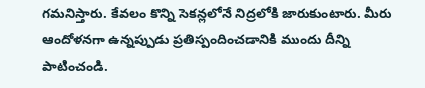గ‌మ‌నిస్తారు. కేవలం కొన్ని సెకన్లలోనే నిద్రలోకి జారుకుంటారు. మీరు ఆందోళనగా ఉన్నప్పుడు ప్రతిస్పందించడానికి ముందు దీన్ని పాటించండి.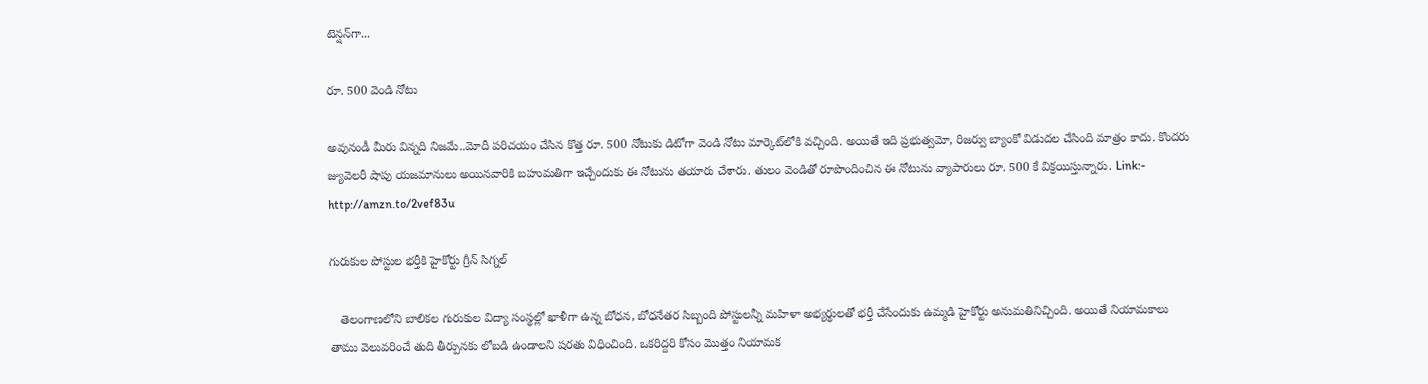టెన్షన్‌గా...

రూ. 500 వెండి నోటు

అవునండీ మీరు విన్నది నిజమే..మోదీ పరిచయం చేసిన కొత్త రూ. 500 నోటుకు డిటోగా వెండి నోటు మార్కెట్‌లోకి వచ్చింది. అయితే ఇది ప్రభుత్వమో, రిజర్వు బ్యాంకో విడుదల చేసింది మాత్రం కాదు. కొందరు జ్యువెలరీ షాపు యజమానులు అయినవారికి బహుమతిగా ఇచ్చేందుకు ఈ నోటును తయారు చేశారు. తులం వెండితో రూపొందించిన ఈ నోటును వ్యాపారులు రూ. 500 కే విక్రయిస్తున్నారు. Link:-  http://amzn.to/2vef83u

గురుకుల పోస్టుల భర్తీకి హైకోర్టు గ్రీన్ సిగ్నల్

   తెలంగాణలోని బాలికల గురుకుల విద్యా సంస్థల్లో ఖాళీగా ఉన్న బోధన, బోధనేతర సిబ్బంది పోస్టులన్నీ మహిళా అభ్యర్థులతో భర్తీ చేసేందుకు ఉమ్మడి హైకోర్టు అనుమతినిచ్చింది. అయితే నియామకాలు తాము వెలువరించే తుది తీర్పునకు లోబడి ఉండాలని షరతు విధించింది. ఒకరిద్దరి కోసం మొత్తం నియామక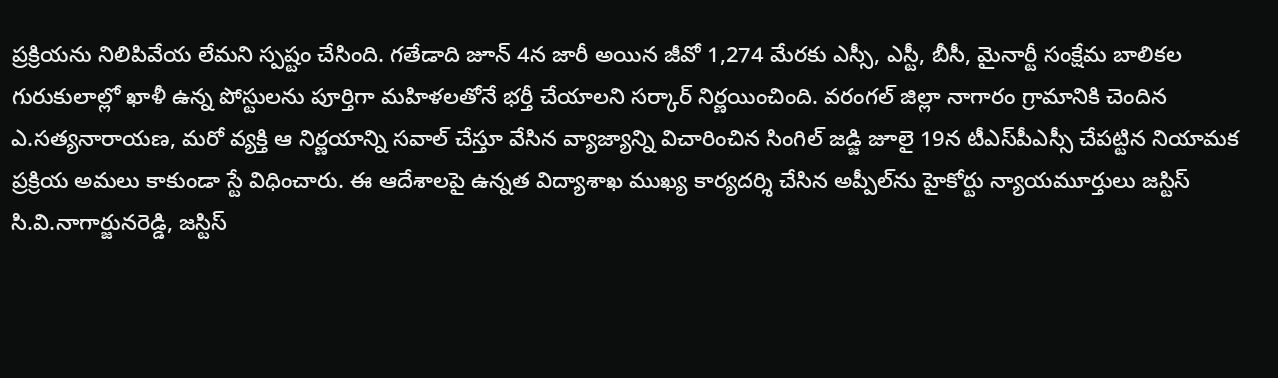ప్రక్రియను నిలిపివేయ లేమని స్పష్టం చేసింది. గతేడాది జూన్ 4న జారీ అయిన జీవో 1,274 మేరకు ఎస్సీ, ఎస్టీ, బీసీ, మైనార్టీ సంక్షేమ బాలికల గురుకులాల్లో ఖాళీ ఉన్న పోస్టులను పూర్తిగా మహిళలతోనే భర్తీ చేయాలని సర్కార్ నిర్ణయించింది. వరంగల్ జిల్లా నాగారం గ్రామానికి చెందిన ఎ.సత్యనారాయణ, మరో వ్యక్తి ఆ నిర్ణయాన్ని సవాల్ చేస్తూ వేసిన వ్యాజ్యాన్ని విచారించిన సింగిల్ జడ్జి జూలై 19న టీఎస్‌పీఎస్సీ చేపట్టిన నియామక ప్రక్రియ అమలు కాకుండా స్టే విధించారు. ఈ ఆదేశాలపై ఉన్నత విద్యాశాఖ ముఖ్య కార్యదర్శి చేసిన అప్పీల్‌ను హైకోర్టు న్యాయమూర్తులు జస్టిస్ సి.వి.నాగార్జునరెడ్డి, జస్టిస్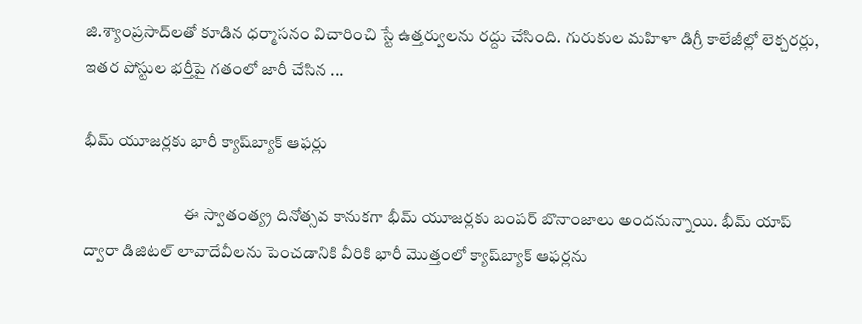జి.శ్యాంప్రసాద్‌లతో కూడిన ధర్మాసనం విచారించి స్టే ఉత్తర్వులను రద్దు చేసింది. గురుకుల మహిళా డిగ్రీ కాలేజీల్లో లెక్చరర్లు, ఇతర పోస్టుల భర్తీపై గ‌తంలో జారీ చేసిన ...

భీమ్‌ యూజర్లకు భారీ క్యాష్‌బ్యాక్‌ ఆఫర్లు

                              ఈ స్వాతంత్య్ర దినోత్సవ కానుకగా భీమ్‌ యూజర్లకు బంపర్‌ బొనాంజాలు అందనున్నాయి. భీమ్‌ యాప్‌ ద్వారా డిజిటల్‌ లావాదేవీలను పెంచడానికి వీరికి భారీ మొత్తంలో క్యాష్‌బ్యాక్‌ ఆఫర్లను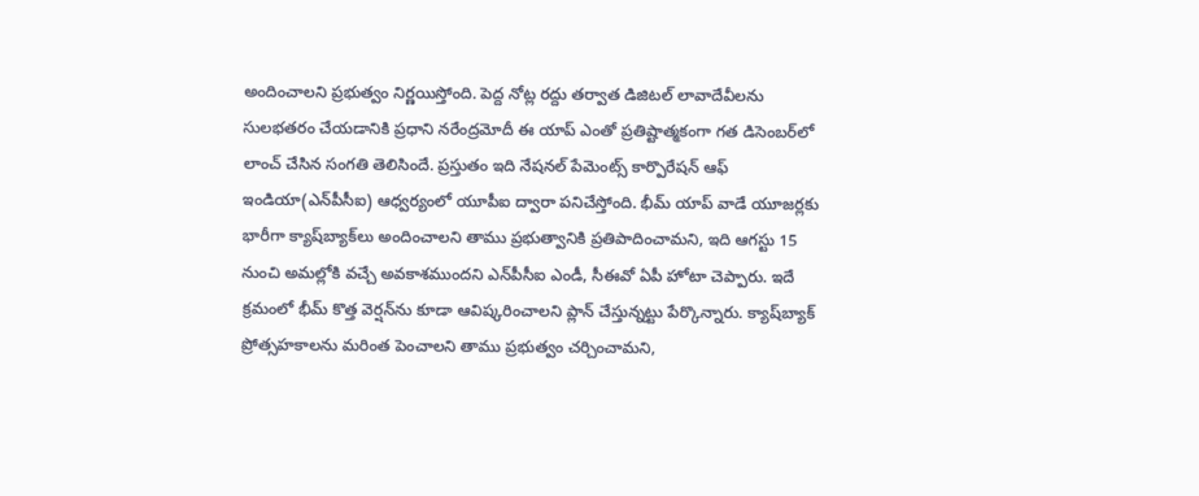అందించాలని ప్రభుత్వం నిర్ణయిస్తోంది. పెద్ద నోట్ల రద్దు తర్వాత డిజిటల్‌ లావాదేవీలను సులభతరం చేయడానికి ప్రధాని నరేంద్రమోదీ ఈ యాప్‌ ఎంతో ప్రతిష్టాత్మకంగా గత డిసెంబర్‌లో లాంచ్‌ చేసిన సంగతి తెలిసిందే. ప్రస్తుతం ఇది నేషనల్‌ పేమెంట్స్‌ కార్పొరేషన్‌ ఆఫ్‌ ఇండియా(ఎన్‌పీసీఐ) ఆధ్వర్యంలో యూపీఐ ద్వారా పనిచేస్తోంది. భీమ్‌ యాప్‌ వాడే యూజర్లకు భారీగా క్యాష్‌బ్యాక్‌లు అందించాలని తాము ప్రభుత్వానికి ప్రతిపాదించామని, ఇది ఆగస్టు 15 నుంచి అమల్లోకి వచ్చే అవకాశముందని ఎన్‌పీసీఐ ఎండీ, సీఈవో ఏపీ హోటా చెప్పారు. ఇదే క్రమంలో భీమ్‌ కొత్త వెర్షన్‌ను కూడా ఆవిష్కరించాలని ప్లాన్‌ చేస్తున్నట్టు పేర్కొన్నారు. క్యాష్‌బ్యాక్‌ ప్రోత్సహకాలను మరింత పెంచాలని తాము ప్రభుత్వం చర్చించామని,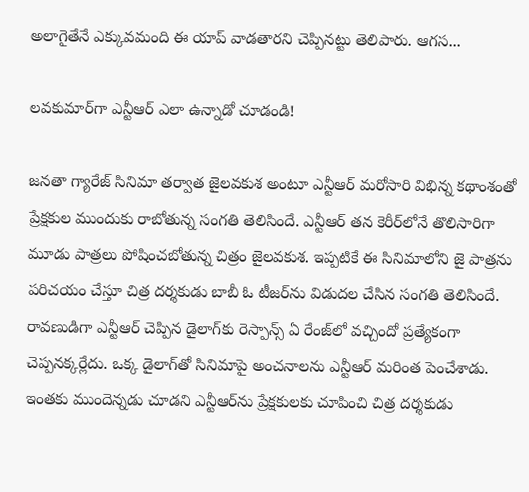అలాగైతేనే ఎక్కువమంది ఈ యాప్‌ వాడతారని చెప్పినట్టు తెలిపారు. ఆగస...

లవకుమార్‌గా ఎన్టీఆర్ ఎలా ఉన్నాడో చూడండి!

జనతా గ్యారేజ్ సినిమా తర్వాత జైలవకుశ అంటూ ఎన్టీఆర్ మరోసారి విభిన్న కథాంశంతో ప్రేక్షకుల ముందుకు రాబోతున్న సంగతి తెలిసిందే. ఎన్టీఆర్ తన కెరీర్‌లోనే తొలిసారిగా మూడు పాత్రలు పోషించబోతున్న చిత్రం జైలవకుశ. ఇప్పటికే ఈ సినిమాలోని జై పాత్రను పరిచయం చేస్తూ చిత్ర దర్శకుడు బాబీ ఓ టీజర్‌ను విడుదల చేసిన సంగతి తెలిసిందే. రావణుడిగా ఎన్టీఆర్ చెప్పిన డైలాగ్‌కు రెస్పాన్స్ ఏ రేంజ్‌లో వచ్చిందో ప్రత్యేకంగా చెప్పనక్కర్లేదు. ఒక్క డైలాగ్‌తో సినిమాపై అంచనాలను ఎన్టీఆర్ మరింత పెంచేశాడు. ఇంతకు ముందెన్నడు చూడని ఎన్టీఆర్‌ను ప్రేక్షకులకు చూపించి చిత్ర దర్శకుడు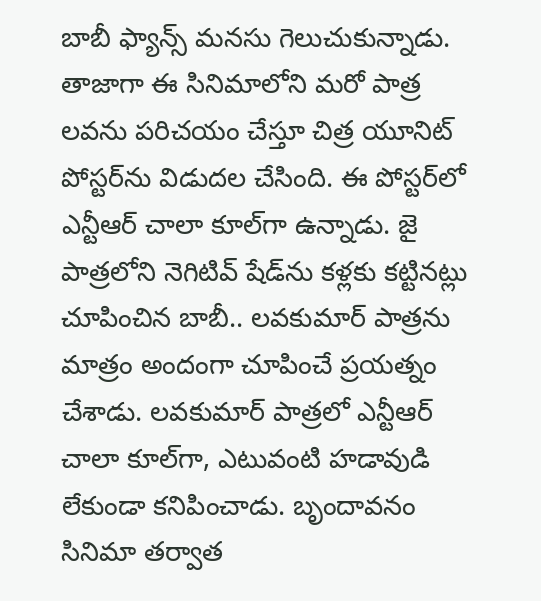బాబీ ఫ్యాన్స్‌ మనసు గెలుచుకున్నాడు. తాజాగా ఈ సినిమాలోని మరో పాత్ర లవను పరిచయం చేస్తూ చిత్ర యూనిట్ పోస్టర్‌ను విడుదల చేసింది. ఈ పోస్టర్‌లో ఎన్టీఆర్ చాలా కూల్‌గా ఉన్నాడు. జై పాత్రలోని నెగిటివ్ షేడ్‌ను కళ్లకు కట్టినట్లు చూపించిన బాబీ.. లవకుమార్ పాత్రను మాత్రం అందంగా చూపించే ప్రయత్నం చేశాడు. లవకుమార్ పాత్రలో ఎన్టీఆర్ చాలా కూల్‌గా, ఎటువంటి హడావుడి లేకుండా కనిపించాడు. బృందావనం సినిమా తర్వాత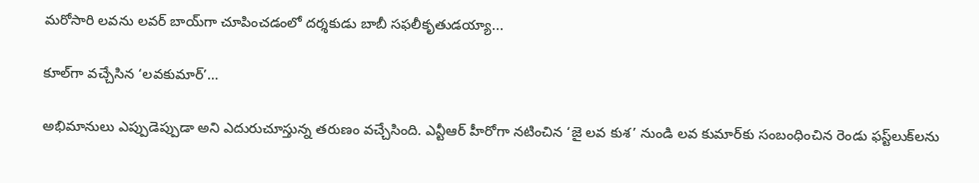మరోసారి లవను లవర్ బాయ్‌గా చూపించడంలో దర్శకుడు బాబీ సఫలీకృతుడయ్యా...

కూల్‌గా వచ్చేసిన ‘లవకుమార్‌’…

అభిమానులు ఎప్పుడెప్పుడా అని ఎదురుచూస్తున్న తరుణం వచ్చేసింది. ఎన్టీఆర్‌ హీరోగా నటించిన ‘జై లవ కుశ’ నుండి లవ కుమార్‌కు సంబంధించిన రెండు ఫస్ట్‌లుక్‌లను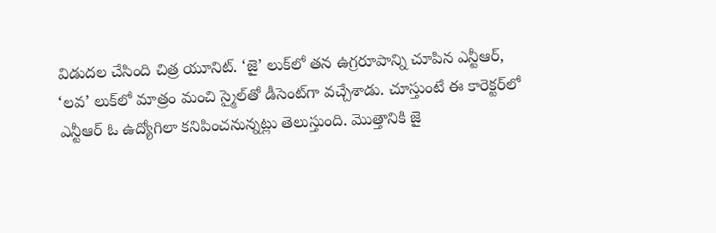విడుదల చేసింది చిత్ర యూనిట్‌. ‘జై’ లుక్‌లో తన ఉగ్రరూపాన్ని చూపిన ఎన్టీఆర్‌, ‘లవ’ లుక్‌లో మాత్రం మంచి స్మైల్‌తో డీసెంట్‌గా వచ్చేశాడు. చూస్తుంటే ఈ కారెక్టర్‌లో ఎన్టీఆర్‌ ఓ ఉద్యోగిలా కనిపించనున్నట్లు తెలుస్తుంది. మొత్తానికి జై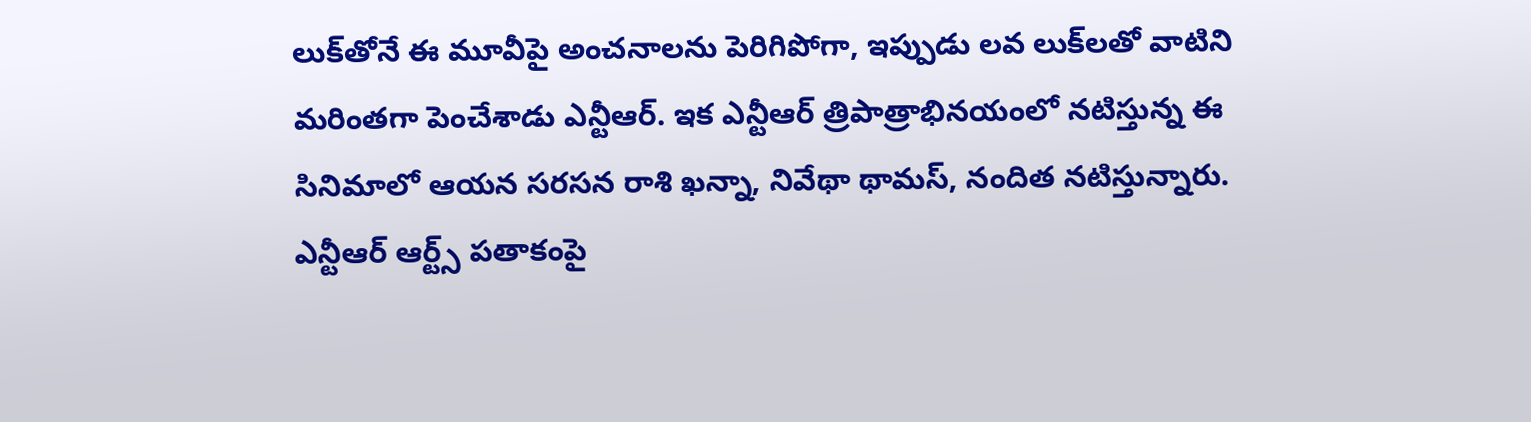లుక్‌తోనే ఈ మూవీపై అంచనాలను పెరిగిపోగా, ఇప్పుడు లవ లుక్‌లతో వాటిని మరింతగా పెంచేశాడు ఎన్టీఆర్‌. ఇక ఎన్టీఆర్ త్రిపాత్రాభినయంలో నటిస్తున్న ఈ సినిమాలో ఆయన సరసన రాశి ఖన్నా, నివేథా థామస్‌, నందిత నటిస్తున్నారు. ఎన్టీఆర్‌ ఆర్ట్స్‌ పతాకంపై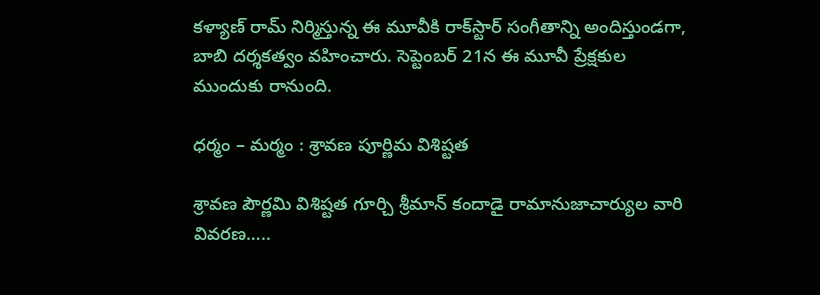కళ్యాణ్‌ రామ్‌ నిర్మిస్తున్న ఈ మూవీకి రాక్‌స్టార్‌ సంగీతాన్ని అందిస్తుండగా, బాబి దర్శకత్వం వహించారు. సెప్టెంబర్‌ 21న ఈ మూవీ ప్రేక్షకుల ముందుకు రానుంది.

ధర్మం – మర్మం : శ్రావణ పూర్ణిమ విశిష్టత

శ్రావణ పౌర్ణమి విశిష్టత గూర్చి శ్రీమాన్‌ కందాడై రామానుజాచార్యుల వారి వివరణ…..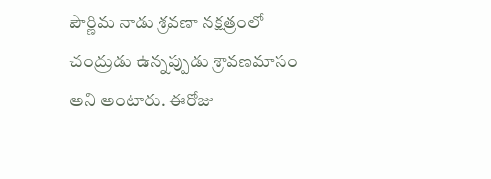పౌర్ణిమ నాడు శ్రవణా నక్షత్రంలో చంద్రుడు ఉన్నప్పుడు శ్రావణమాసం అని అంటారు. ఈరోజు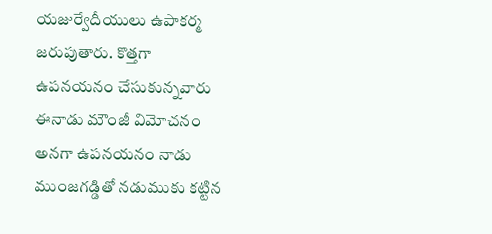యజుర్వేదీయులు ఉపాకర్మ జరుపుతారు. కొత్తగా ఉపనయనం చేసుకున్నవారు ఈనాడు మౌంజీ విమోచనం అనగా ఉపనయనం నాడు ముంజగడ్డితో నడుముకు కట్టిన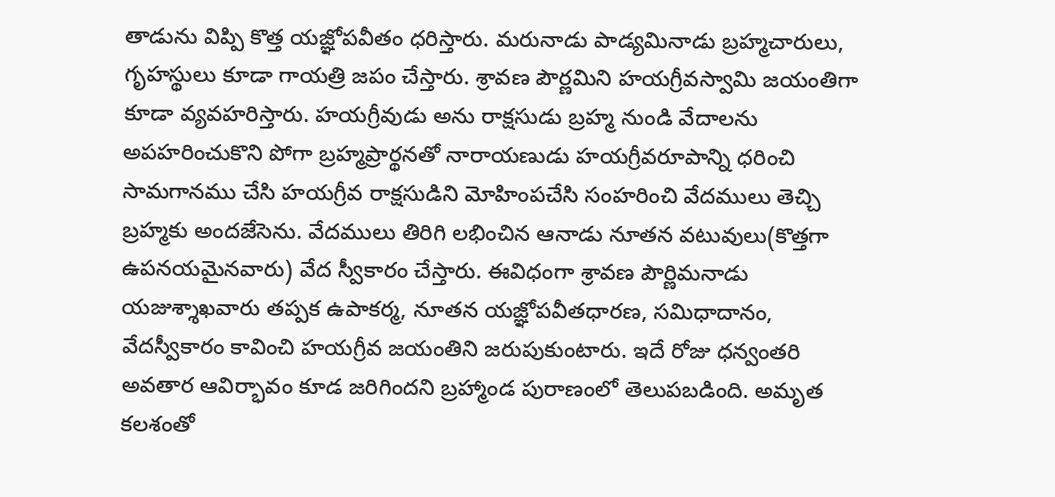తాడును విప్పి కొత్త యజ్ఞోపవీతం ధరిస్తారు. మరునాడు పాడ్యమినాడు బ్రహ్మచారులు, గృహస్థులు కూడా గాయత్రి జపం చేస్తారు. శ్రావణ పౌర్ణమిని హయగ్రీవస్వామి జయంతిగా కూడా వ్యవహరిస్తారు. హయగ్రీవుడు అను రాక్షసుడు బ్రహ్మ నుండి వేదాలను అపహరించుకొని పోగా బ్రహ్మప్రార్థనతో నారాయణుడు హయగ్రీవరూపాన్ని ధరించి సామగానము చేసి హయగ్రీవ రాక్షసుడిని మోహింపచేసి సంహరించి వేదములు తెచ్చి బ్రహ్మకు అందజేసెను. వేదములు తిరిగి లభించిన ఆనాడు నూతన వటువులు(కొత్తగా ఉపనయమైనవారు) వేద స్వీకారం చేస్తారు. ఈవిధంగా శ్రావణ పౌర్ణిమనాడు యజుశ్శాఖవారు తప్పక ఉపాకర్మ, నూతన యజ్ఞోపవీతధారణ, సమిధాదానం, వేదస్వీకారం కావించి హయగ్రీవ జయంతిని జరుపుకుంటారు. ఇదే రోజు ధన్వంతరి అవతార ఆవిర్భావం కూడ జరిగిందని బ్రహ్మాండ పురాణంలో తెలుపబడింది. అమృత కలశంతో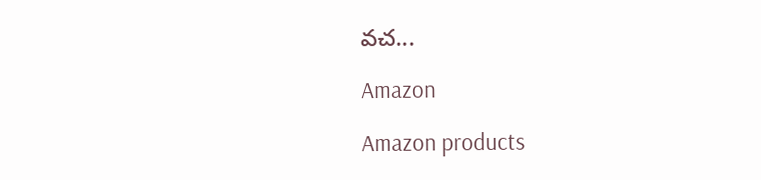వచ...

Amazon

Amazon products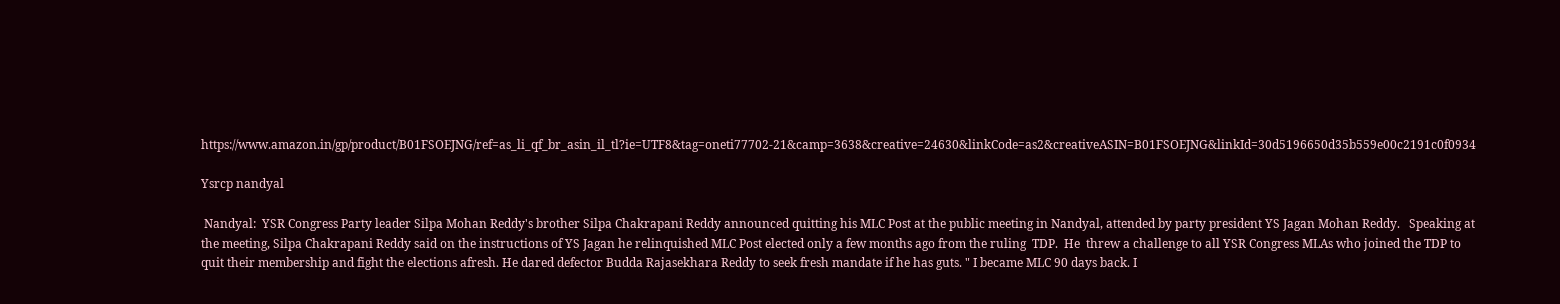https://www.amazon.in/gp/product/B01FSOEJNG/ref=as_li_qf_br_asin_il_tl?ie=UTF8&tag=oneti77702-21&camp=3638&creative=24630&linkCode=as2&creativeASIN=B01FSOEJNG&linkId=30d5196650d35b559e00c2191c0f0934

Ysrcp nandyal

 Nandyal:  YSR Congress Party leader Silpa Mohan Reddy's brother Silpa Chakrapani Reddy announced quitting his MLC Post at the public meeting in Nandyal, attended by party president YS Jagan Mohan Reddy.   Speaking at the meeting, Silpa Chakrapani Reddy said on the instructions of YS Jagan he relinquished MLC Post elected only a few months ago from the ruling  TDP.  He  threw a challenge to all YSR Congress MLAs who joined the TDP to quit their membership and fight the elections afresh. He dared defector Budda Rajasekhara Reddy to seek fresh mandate if he has guts. " I became MLC 90 days back. I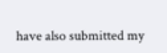have also submitted my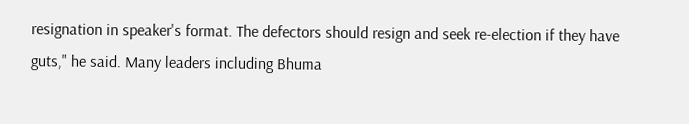resignation in speaker's format. The defectors should resign and seek re-election if they have guts," he said. Many leaders including Bhuma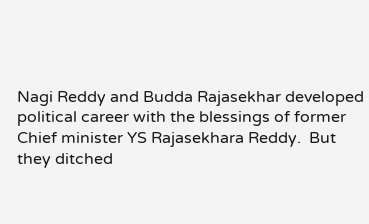Nagi Reddy and Budda Rajasekhar developed political career with the blessings of former Chief minister YS Rajasekhara Reddy.  But they ditched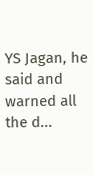YS Jagan, he said and warned all the d...